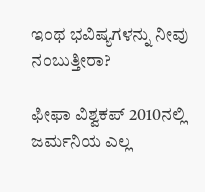ಇಂಥ ಭವಿಷ್ಯಗಳನ್ನು ನೀವು ನಂಬುತ್ತೀರಾ?

ಫೀಫಾ ವಿಶ್ವಕಪ್ 2010ನಲ್ಲಿ ಜರ್ಮನಿಯ ಎಲ್ಲ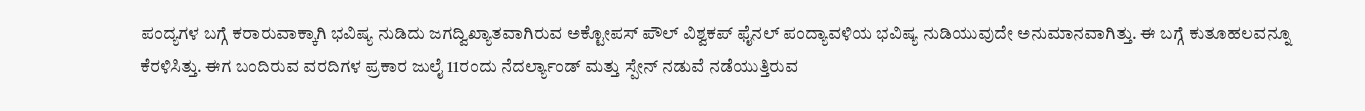ಪಂದ್ಯಗಳ ಬಗ್ಗೆ ಕರಾರುವಾಕ್ಕಾಗಿ ಭವಿಷ್ಯ ನುಡಿದು ಜಗದ್ವಿಖ್ಯಾತವಾಗಿರುವ ಅಕ್ಟೋಪಸ್ ಪೌಲ್ ವಿಶ್ವಕಪ್ ಫೈನಲ್ ಪಂದ್ಯಾವಳಿಯ ಭವಿಷ್ಯ ನುಡಿಯುವುದೇ ಅನುಮಾನವಾಗಿತ್ತು. ಈ ಬಗ್ಗೆ ಕುತೂಹಲವನ್ನೂ ಕೆರಳಿಸಿತ್ತು. ಈಗ ಬಂದಿರುವ ವರದಿಗಳ ಪ್ರಕಾರ ಜುಲೈ 11ರಂದು ನೆದರ್ಲ್ಯಾಂಡ್ ಮತ್ತು ಸ್ಪೇನ್ ನಡುವೆ ನಡೆಯುತ್ತಿರುವ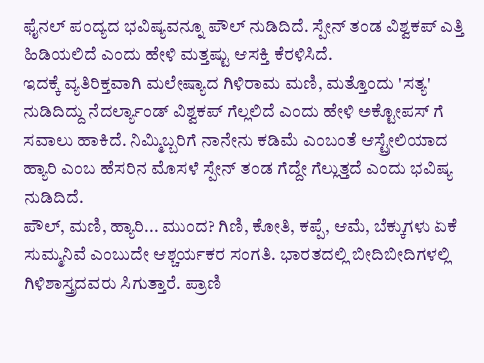ಫೈನಲ್ ಪಂದ್ಯದ ಭವಿಷ್ಯವನ್ನೂ ಪೌಲ್ ನುಡಿದಿದೆ. ಸ್ಪೇನ್ ತಂಡ ವಿಶ್ವಕಪ್ ಎತ್ತಿ ಹಿಡಿಯಲಿದೆ ಎಂದು ಹೇಳಿ ಮತ್ತಷ್ಟು ಆಸಕ್ತಿ ಕೆರಳಿಸಿದೆ.
ಇದಕ್ಕೆ ವ್ಯತಿರಿಕ್ತವಾಗಿ ಮಲೇಷ್ಯಾದ ಗಿಳಿರಾಮ ಮಣಿ, ಮತ್ತೊಂದು 'ಸತ್ಯ' ನುಡಿದಿದ್ದು ನೆದರ್ಲ್ಯಾಂಡ್ ವಿಶ್ವಕಪ್ ಗೆಲ್ಲಲಿದೆ ಎಂದು ಹೇಳಿ ಅಕ್ಟೋಪಸ್ ಗೆ ಸವಾಲು ಹಾಕಿದೆ. ನಿಮ್ಮಿಬ್ಬರಿಗೆ ನಾನೇನು ಕಡಿಮೆ ಎಂಬಂತೆ ಆಸ್ಟ್ರೇಲಿಯಾದ ಹ್ಯಾರಿ ಎಂಬ ಹೆಸರಿನ ಮೊಸಳೆ ಸ್ಪೇನ್ ತಂಡ ಗೆದ್ದೇ ಗೆಲ್ಲುತ್ತದೆ ಎಂದು ಭವಿಷ್ಯ ನುಡಿದಿದೆ.
ಪೌಲ್, ಮಣಿ, ಹ್ಯಾರಿ... ಮುಂದ? ಗಿಣಿ, ಕೋತಿ, ಕಪ್ಪೆ, ಆಮೆ, ಬೆಕ್ಕುಗಳು ಏಕೆ ಸುಮ್ಮನಿವೆ ಎಂಬುದೇ ಆಶ್ಚರ್ಯಕರ ಸಂಗತಿ. ಭಾರತದಲ್ಲಿ ಬೀದಿಬೀದಿಗಳಲ್ಲಿ ಗಿಳಿಶಾಸ್ತ್ರದವರು ಸಿಗುತ್ತಾರೆ. ಪ್ರಾಣಿ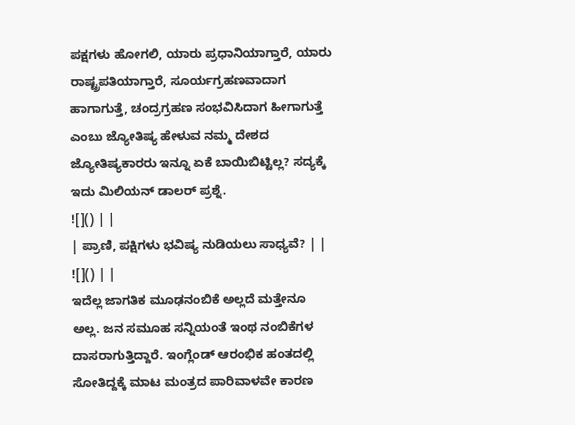ಪಕ್ಷಗಳು ಹೋಗಲಿ, ಯಾರು ಪ್ರಧಾನಿಯಾಗ್ತಾರೆ, ಯಾರು ರಾಷ್ಟ್ರಪತಿಯಾಗ್ತಾರೆ, ಸೂರ್ಯಗ್ರಹಣವಾದಾಗ ಹಾಗಾಗುತ್ತೆ, ಚಂದ್ರಗ್ರಹಣ ಸಂಭವಿಸಿದಾಗ ಹೀಗಾಗುತ್ತೆ ಎಂಬು ಜ್ಯೋತಿಷ್ಯ ಹೇಳುವ ನಮ್ಮ ದೇಶದ ಜ್ಯೋತಿಷ್ಯಕಾರರು ಇನ್ನೂ ಏಕೆ ಬಾಯಿಬಿಟ್ಟಿಲ್ಲ? ಸದ್ಯಕ್ಕೆ ಇದು ಮಿಲಿಯನ್ ಡಾಲರ್ ಪ್ರಶ್ನೆ.
![]() | |
| ಪ್ರಾಣಿ, ಪಕ್ಷಿಗಳು ಭವಿಷ್ಯ ನುಡಿಯಲು ಸಾಧ್ಯವೆ? | |
![]() | |
ಇದೆಲ್ಲ ಜಾಗತಿಕ ಮೂಢನಂಬಿಕೆ ಅಲ್ಲದೆ ಮತ್ತೇನೂ ಅಲ್ಲ. ಜನ ಸಮೂಹ ಸನ್ನಿಯಂತೆ ಇಂಥ ನಂಬಿಕೆಗಳ ದಾಸರಾಗುತ್ತಿದ್ದಾರೆ. ಇಂಗ್ಲೆಂಡ್ ಆರಂಭಿಕ ಹಂತದಲ್ಲಿ ಸೋತಿದ್ದಕ್ಕೆ ಮಾಟ ಮಂತ್ರದ ಪಾರಿವಾಳವೇ ಕಾರಣ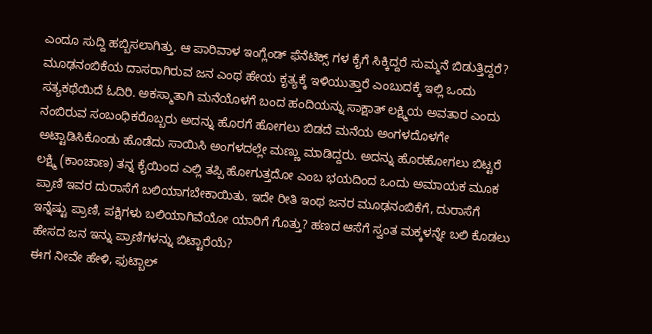ಎಂದೂ ಸುದ್ದಿ ಹಬ್ಬಿಸಲಾಗಿತ್ತು. ಆ ಪಾರಿವಾಳ ಇಂಗ್ಲೆಂಡ್ ಫೆನೆಟಿಕ್ಸ್ ಗಳ ಕೈಗೆ ಸಿಕ್ಕಿದ್ದರೆ ಸುಮ್ಮನೆ ಬಿಡುತ್ತಿದ್ದರೆ?
ಮೂಢನಂಬಿಕೆಯ ದಾಸರಾಗಿರುವ ಜನ ಎಂಥ ಹೇಯ ಕೃತ್ಯಕ್ಕೆ ಇಳಿಯುತ್ತಾರೆ ಎಂಬುದಕ್ಕೆ ಇಲ್ಲಿ ಒಂದು ಸತ್ಯಕಥೆಯಿದೆ ಓದಿರಿ. ಅಕಸ್ಮಾತಾಗಿ ಮನೆಯೊಳಗೆ ಬಂದ ಹಂದಿಯನ್ನು ಸಾಕ್ಷಾತ್ ಲಕ್ಷ್ಮಿಯ ಅವತಾರ ಎಂದು ನಂಬಿರುವ ಸಂಬಂಧಿಕರೊಬ್ಬರು ಅದನ್ನು ಹೊರಗೆ ಹೋಗಲು ಬಿಡದೆ ಮನೆಯ ಅಂಗಳದೊಳಗೇ ಅಟ್ಟಾಡಿಸಿಕೊಂಡು ಹೊಡೆದು ಸಾಯಿಸಿ ಅಂಗಳದಲ್ಲೇ ಮಣ್ಣು ಮಾಡಿದ್ದರು. ಅದನ್ನು ಹೊರಹೋಗಲು ಬಿಟ್ಟರೆ ಲಕ್ಷ್ಮಿ (ಕಾಂಚಾಣ) ತನ್ನ ಕೈಯಿಂದ ಎಲ್ಲಿ ತಪ್ಪಿ ಹೋಗುತ್ತದೋ ಎಂಬ ಭಯದಿಂದ ಒಂದು ಅಮಾಯಕ ಮೂಕ ಪ್ರಾಣಿ ಇವರ ದುರಾಸೆಗೆ ಬಲಿಯಾಗಬೇಕಾಯಿತು. ಇದೇ ರೀತಿ ಇಂಥ ಜನರ ಮೂಢನಂಬಿಕೆಗೆ, ದುರಾಸೆಗೆ ಇನ್ನೆಷ್ಟು ಪ್ರಾಣಿ, ಪಕ್ಷಿಗಳು ಬಲಿಯಾಗಿವೆಯೋ ಯಾರಿಗೆ ಗೊತ್ತು? ಹಣದ ಆಸೆಗೆ ಸ್ವಂತ ಮಕ್ಕಳನ್ನೇ ಬಲಿ ಕೊಡಲು ಹೇಸದ ಜನ ಇನ್ನು ಪ್ರಾಣಿಗಳನ್ನು ಬಿಟ್ಟಾರೆಯೆ?
ಈಗ ನೀವೇ ಹೇಳಿ, ಫುಟ್ಬಾಲ್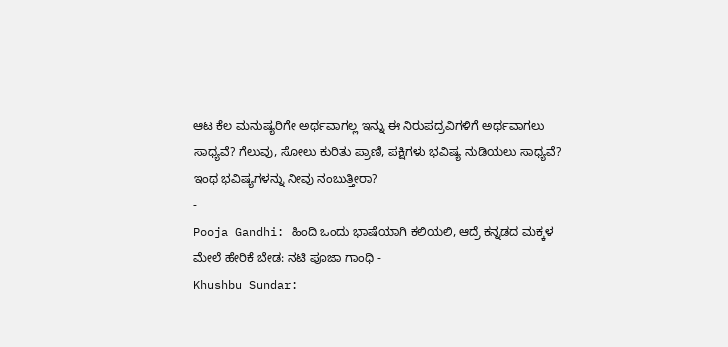ಆಟ ಕೆಲ ಮನುಷ್ಯರಿಗೇ ಅರ್ಥವಾಗಲ್ಲ ಇನ್ನು ಈ ನಿರುಪದ್ರವಿಗಳಿಗೆ ಅರ್ಥವಾಗಲು ಸಾಧ್ಯವೆ? ಗೆಲುವು, ಸೋಲು ಕುರಿತು ಪ್ರಾಣಿ, ಪಕ್ಷಿಗಳು ಭವಿಷ್ಯ ನುಡಿಯಲು ಸಾಧ್ಯವೆ? ಇಂಥ ಭವಿಷ್ಯಗಳನ್ನು ನೀವು ನಂಬುತ್ತೀರಾ?
-
Pooja Gandhi: ಹಿಂದಿ ಒಂದು ಭಾಷೆಯಾಗಿ ಕಲಿಯಲಿ, ಆದ್ರೆ ಕನ್ನಡದ ಮಕ್ಕಳ ಮೇಲೆ ಹೇರಿಕೆ ಬೇಡ: ನಟಿ ಪೂಜಾ ಗಾಂಧಿ -
Khushbu Sundar: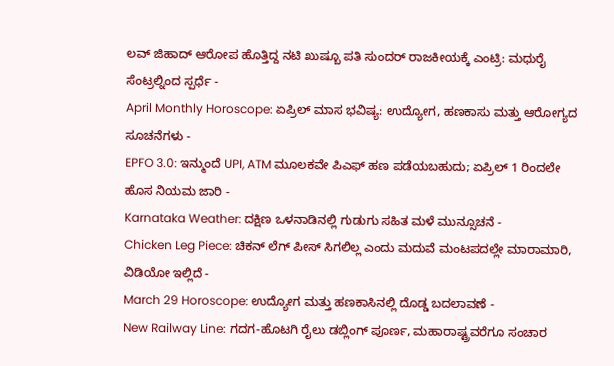ಲವ್ ಜಿಹಾದ್ ಆರೋಪ ಹೊತ್ತಿದ್ದ ನಟಿ ಖುಷ್ಬೂ ಪತಿ ಸುಂದರ್ ರಾಜಕೀಯಕ್ಕೆ ಎಂಟ್ರಿ: ಮಧುರೈ ಸೆಂಟ್ರಲ್ನಿಂದ ಸ್ಪರ್ಧೆ -
April Monthly Horoscope: ಏಪ್ರಿಲ್ ಮಾಸ ಭವಿಷ್ಯ: ಉದ್ಯೋಗ, ಹಣಕಾಸು ಮತ್ತು ಆರೋಗ್ಯದ ಸೂಚನೆಗಳು -
EPFO 3.0: ಇನ್ಮುಂದೆ UPI, ATM ಮೂಲಕವೇ ಪಿಎಫ್ ಹಣ ಪಡೆಯಬಹುದು; ಏಪ್ರಿಲ್ 1 ರಿಂದಲೇ ಹೊಸ ನಿಯಮ ಜಾರಿ -
Karnataka Weather: ದಕ್ಷಿಣ ಒಳನಾಡಿನಲ್ಲಿ ಗುಡುಗು ಸಹಿತ ಮಳೆ ಮುನ್ಸೂಚನೆ -
Chicken Leg Piece: ಚಿಕನ್ ಲೆಗ್ ಪೀಸ್ ಸಿಗಲಿಲ್ಲ ಎಂದು ಮದುವೆ ಮಂಟಪದಲ್ಲೇ ಮಾರಾಮಾರಿ, ವಿಡಿಯೋ ಇಲ್ಲಿದೆ -
March 29 Horoscope: ಉದ್ಯೋಗ ಮತ್ತು ಹಣಕಾಸಿನಲ್ಲಿ ದೊಡ್ಡ ಬದಲಾವಣೆ -
New Railway Line: ಗದಗ-ಹೊಟಗಿ ರೈಲು ಡಬ್ಲಿಂಗ್ ಪೂರ್ಣ, ಮಹಾರಾಷ್ಟ್ರವರೆಗೂ ಸಂಚಾರ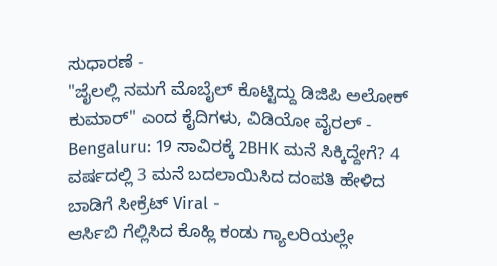ಸುಧಾರಣೆ -
"ಜೈಲಲ್ಲಿ ನಮಗೆ ಮೊಬೈಲ್ ಕೊಟ್ಟಿದ್ದು ಡಿಜಿಪಿ ಅಲೋಕ್ ಕುಮಾರ್" ಎಂದ ಕೈದಿಗಳು, ವಿಡಿಯೋ ವೈರಲ್ -
Bengaluru: 19 ಸಾವಿರಕ್ಕೆ 2BHK ಮನೆ ಸಿಕ್ಕಿದ್ದೇಗೆ? 4 ವರ್ಷದಲ್ಲಿ 3 ಮನೆ ಬದಲಾಯಿಸಿದ ದಂಪತಿ ಹೇಳಿದ ಬಾಡಿಗೆ ಸೀಕ್ರೆಟ್ Viral -
ಆರ್ಸಿಬಿ ಗೆಲ್ಲಿಸಿದ ಕೊಹ್ಲಿ ಕಂಡು ಗ್ಯಾಲರಿಯಲ್ಲೇ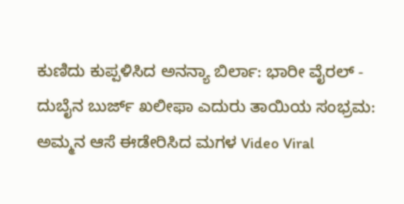ಕುಣಿದು ಕುಪ್ಪಳಿಸಿದ ಅನನ್ಯಾ ಬಿರ್ಲಾ: ಭಾರೀ ವೈರಲ್ -
ದುಬೈನ ಬುರ್ಜ್ ಖಲೀಫಾ ಎದುರು ತಾಯಿಯ ಸಂಭ್ರಮ: ಅಮ್ಮನ ಆಸೆ ಈಡೇರಿಸಿದ ಮಗಳ Video Viral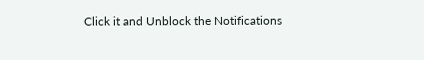Click it and Unblock the Notifications